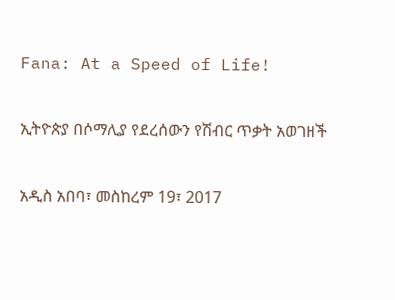Fana: At a Speed of Life!

ኢትዮጵያ በሶማሊያ የደረሰውን የሽብር ጥቃት አወገዘች

አዲስ አበባ፣ መስከረም 19፣ 2017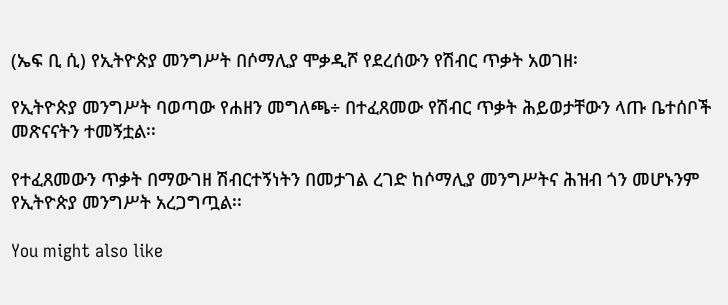(ኤፍ ቢ ሲ) የኢትዮጵያ መንግሥት በሶማሊያ ሞቃዲሾ የደረሰውን የሽብር ጥቃት አወገዘ፡

የኢትዮጵያ መንግሥት ባወጣው የሐዘን መግለጫ÷ በተፈጸመው የሽብር ጥቃት ሕይወታቸውን ላጡ ቤተሰቦች መጽናናትን ተመኝቷል፡፡

የተፈጸመውን ጥቃት በማውገዘ ሽብርተኝነትን በመታገል ረገድ ከሶማሊያ መንግሥትና ሕዝብ ጎን መሆኑንም የኢትዮጵያ መንግሥት አረጋግጧል፡፡

You might also like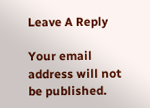Leave A Reply

Your email address will not be published.